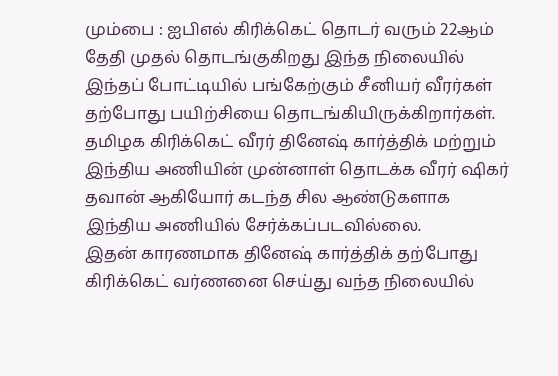மும்பை : ஐபிஎல் கிரிக்கெட் தொடர் வரும் 22ஆம் தேதி முதல் தொடங்குகிறது இந்த நிலையில் இந்தப் போட்டியில் பங்கேற்கும் சீனியர் வீரர்கள் தற்போது பயிற்சியை தொடங்கியிருக்கிறார்கள். தமிழக கிரிக்கெட் வீரர் தினேஷ் கார்த்திக் மற்றும் இந்திய அணியின் முன்னாள் தொடக்க வீரர் ஷிகர் தவான் ஆகியோர் கடந்த சில ஆண்டுகளாக இந்திய அணியில் சேர்க்கப்படவில்லை.
இதன் காரணமாக தினேஷ் கார்த்திக் தற்போது கிரிக்கெட் வர்ணனை செய்து வந்த நிலையில்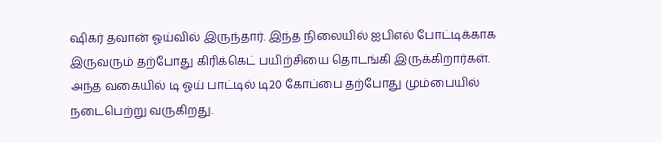ஷிகர் தவான் ஓய்வில் இருந்தார். இந்த நிலையில் ஐபிஎல் போட்டிக்காக இருவரும் தற்போது கிரிக்கெட் பயிற்சியை தொடங்கி இருக்கிறார்கள். அந்த வகையில் டி ஓய் பாட்டில் டி20 கோப்பை தற்போது மும்பையில் நடைபெற்று வருகிறது.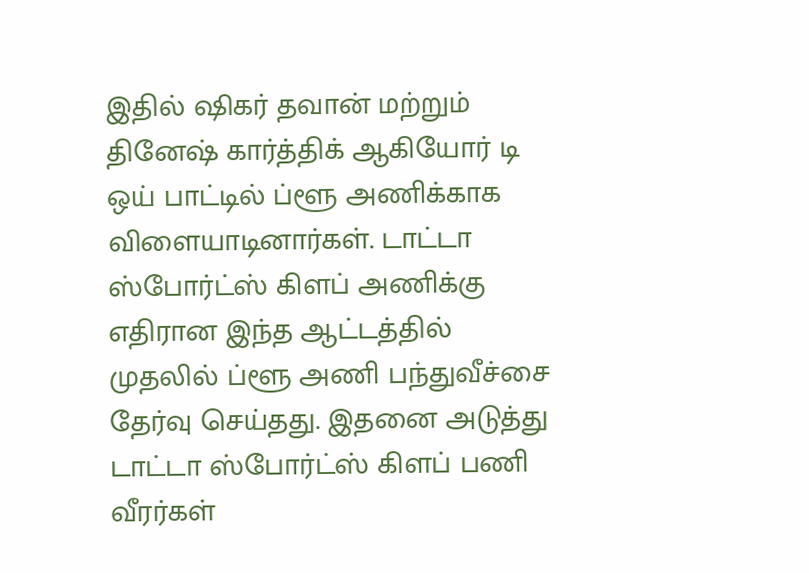இதில் ஷிகர் தவான் மற்றும் தினேஷ் கார்த்திக் ஆகியோர் டி ஒய் பாட்டில் ப்ளூ அணிக்காக விளையாடினார்கள். டாட்டா ஸ்போர்ட்ஸ் கிளப் அணிக்கு எதிரான இந்த ஆட்டத்தில் முதலில் ப்ளூ அணி பந்துவீச்சை தேர்வு செய்தது. இதனை அடுத்து டாட்டா ஸ்போர்ட்ஸ் கிளப் பணி வீரர்கள்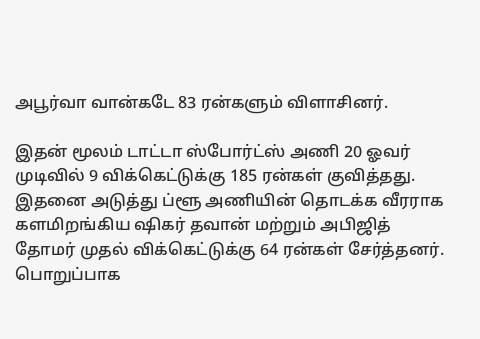அபூர்வா வான்கடே 83 ரன்களும் விளாசினர்.

இதன் மூலம் டாட்டா ஸ்போர்ட்ஸ் அணி 20 ஓவர் முடிவில் 9 விக்கெட்டுக்கு 185 ரன்கள் குவித்தது. இதனை அடுத்து ப்ளூ அணியின் தொடக்க வீரராக களமிறங்கிய ஷிகர் தவான் மற்றும் அபிஜித் தோமர் முதல் விக்கெட்டுக்கு 64 ரன்கள் சேர்த்தனர். பொறுப்பாக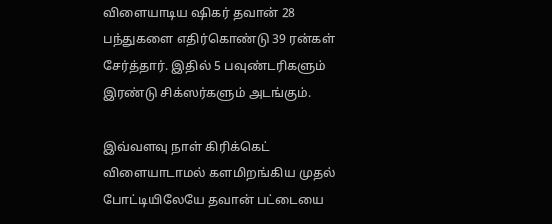விளையாடிய ஷிகர் தவான் 28 பந்துகளை எதிர்கொண்டு 39 ரன்கள் சேர்த்தார். இதில் 5 பவுண்டரிகளும் இரண்டு சிக்ஸர்களும் அடங்கும்.

இவ்வளவு நாள் கிரிக்கெட் விளையாடாமல் களமிறங்கிய முதல் போட்டியிலேயே தவான் பட்டையை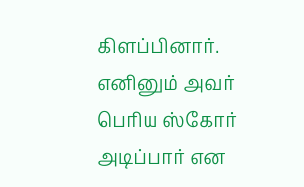கிளப்பினார். எனினும் அவர் பெரிய ஸ்கோர் அடிப்பார் என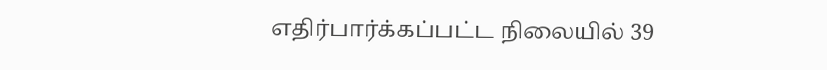எதிர்பார்க்கப்பட்ட நிலையில் 39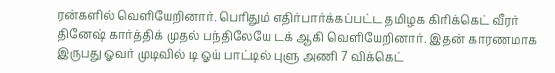ரன்களில் வெளியேறினார். பெரிதும் எதிர்பார்க்கப்பட்ட தமிழக கிரிக்கெட் வீரர் தினேஷ் கார்த்திக் முதல் பந்திலேயே டக் ஆகி வெளியேறினார். இதன் காரணமாக இருபது ஓவர் முடிவில் டி ஓய் பாட்டில் புளு அணி 7 விக்கெட்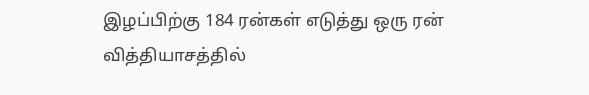இழப்பிற்கு 184 ரன்கள் எடுத்து ஒரு ரன் வித்தியாசத்தில்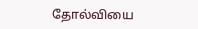தோல்வியை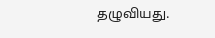தழுவியது.